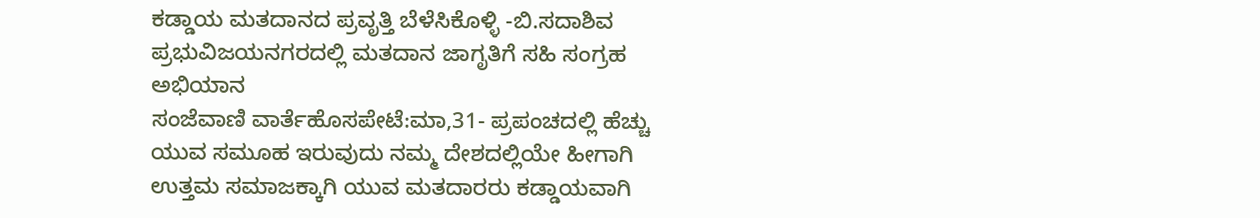ಕಡ್ಡಾಯ ಮತದಾನದ ಪ್ರವೃತ್ತಿ ಬೆಳೆಸಿಕೊಳ್ಳಿ -ಬಿ.ಸದಾಶಿವ ಪ್ರಭುವಿಜಯನಗರದಲ್ಲಿ ಮತದಾನ ಜಾಗೃತಿಗೆ ಸಹಿ ಸಂಗ್ರಹ ಅಭಿಯಾನ
ಸಂಜೆವಾಣಿ ವಾರ್ತೆಹೊಸಪೇಟೆ:ಮಾ,31- ಪ್ರಪಂಚದಲ್ಲಿ ಹೆಚ್ಚು ಯುವ ಸಮೂಹ ಇರುವುದು ನಮ್ಮ ದೇಶದಲ್ಲಿಯೇ ಹೀಗಾಗಿ ಉತ್ತಮ ಸಮಾಜಕ್ಕಾಗಿ ಯುವ ಮತದಾರರು ಕಡ್ಡಾಯವಾಗಿ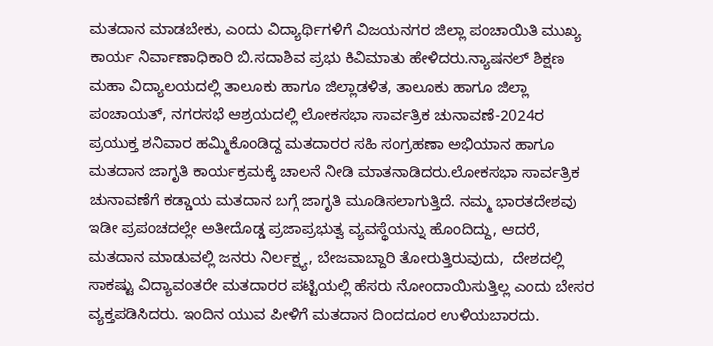ಮತದಾನ ಮಾಡಬೇಕು, ಎಂದು ವಿದ್ಯಾರ್ಥಿಗಳಿಗೆ ವಿಜಯನಗರ ಜಿಲ್ಲಾ ಪಂಚಾಯಿತಿ ಮುಖ್ಯ ಕಾರ್ಯ ನಿರ್ವಾಣಾಧಿಕಾರಿ ಬಿ.ಸದಾಶಿವ ಪ್ರಭು ಕಿವಿಮಾತು ಹೇಳಿದರು.ನ್ಯಾಷನಲ್ ಶಿಕ್ಷಣ ಮಹಾ ವಿದ್ಯಾಲಯದಲ್ಲಿ ತಾಲೂಕು ಹಾಗೂ ಜಿಲ್ಲಾಡಳಿತ, ತಾಲೂಕು ಹಾಗೂ ಜಿಲ್ಲಾ ಪಂಚಾಯತ್, ನಗರಸಭೆ ಆಶ್ರಯದಲ್ಲಿ ಲೋಕಸಭಾ ಸಾರ್ವತ್ರಿಕ ಚುನಾವಣೆ-2024ರ ಪ್ರಯುಕ್ತ ಶನಿವಾರ ಹಮ್ಮಿಕೊಂಡಿದ್ದ ಮತದಾರರ ಸಹಿ ಸಂಗ್ರಹಣಾ ಅಭಿಯಾನ ಹಾಗೂ ಮತದಾನ ಜಾಗೃತಿ ಕಾರ್ಯಕ್ರಮಕ್ಕೆ ಚಾಲನೆ ನೀಡಿ ಮಾತನಾಡಿದರು.ಲೋಕಸಭಾ ಸಾರ್ವತ್ರಿಕ ಚುನಾವಣೆಗೆ ಕಡ್ಡಾಯ ಮತದಾನ ಬಗ್ಗೆ ಜಾಗೃತಿ ಮೂಡಿಸಲಾಗುತ್ತಿದೆ. ನಮ್ಮ ಭಾರತದೇಶವು ಇಡೀ ಪ್ರಪಂಚದಲ್ಲೇ ಅತೀದೊಡ್ಡ ಪ್ರಜಾಪ್ರಭುತ್ವ ವ್ಯವಸ್ಥೆಯನ್ನು ಹೊಂದಿದ್ದು, ಆದರೆ, ಮತದಾನ ಮಾಡುವಲ್ಲಿ ಜನರು ನಿರ್ಲಕ್ಷ್ಯ, ಬೇಜವಾಬ್ದಾರಿ ತೋರುತ್ತಿರುವುದು,  ದೇಶದಲ್ಲಿ ಸಾಕಷ್ಟು ವಿದ್ಯಾವಂತರೇ ಮತದಾರರ ಪಟ್ಟಿಯಲ್ಲಿ ಹೆಸರು ನೋಂದಾಯಿಸುತ್ತಿಲ್ಲ ಎಂದು ಬೇಸರ ವ್ಯಕ್ತಪಡಿಸಿದರು. ಇಂದಿನ ಯುವ ಪೀಳಿಗೆ ಮತದಾನ ದಿಂದದೂರ ಉಳಿಯಬಾರದು.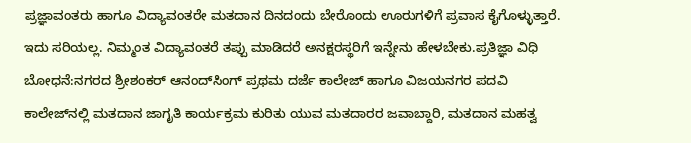ಪ್ರಜ್ಞಾವಂತರು ಹಾಗೂ ವಿದ್ಯಾವಂತರೇ ಮತದಾನ ದಿನದಂದು ಬೇರೊಂದು ಊರುಗಳಿಗೆ ಪ್ರವಾಸ ಕೈಗೊಳ್ಳುತ್ತಾರೆ. ಇದು ಸರಿಯಲ್ಲ. ನಿಮ್ಮಂತ ವಿದ್ಯಾವಂತರೆ ತಪ್ಪು ಮಾಡಿದರೆ ಅನಕ್ಷರಸ್ಥರಿಗೆ ಇನ್ನೇನು ಹೇಳಬೇಕು.ಪ್ರತಿಜ್ಞಾ ವಿಧಿ ಬೋಧನೆ:ನಗರದ ಶ್ರೀಶಂಕರ್ ಆನಂದ್‍ಸಿಂಗ್ ಪ್ರಥಮ ದರ್ಜೆ ಕಾಲೇಜ್ ಹಾಗೂ ವಿಜಯನಗರ ಪದವಿ ಕಾಲೇಜ್‍ನಲ್ಲಿ ಮತದಾನ ಜಾಗೃತಿ ಕಾರ್ಯಕ್ರಮ ಕುರಿತು ಯುವ ಮತದಾರರ ಜವಾಬ್ದಾರಿ, ಮತದಾನ ಮಹತ್ವ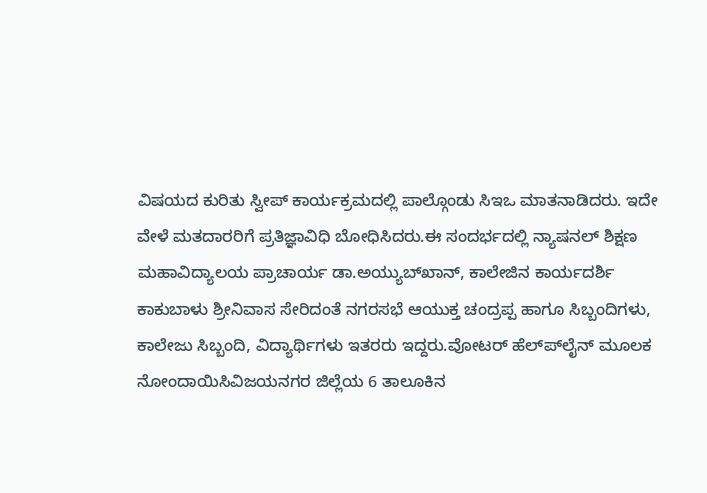ವಿಷಯದ ಕುರಿತು ಸ್ವೀಪ್ ಕಾರ್ಯಕ್ರಮದಲ್ಲಿ ಪಾಲ್ಗೊಂಡು ಸಿಇಒ ಮಾತನಾಡಿದರು. ಇದೇ ವೇಳೆ ಮತದಾರರಿಗೆ ಪ್ರತಿಜ್ಞಾವಿಧಿ ಬೋಧಿಸಿದರು.ಈ ಸಂದರ್ಭದಲ್ಲಿ ನ್ಯಾಷನಲ್ ಶಿಕ್ಷಣ ಮಹಾವಿದ್ಯಾಲಯ ಪ್ರಾಚಾರ್ಯ ಡಾ.ಅಯ್ಯುಬ್‍ಖಾನ್, ಕಾಲೇಜಿನ ಕಾರ್ಯದರ್ಶಿ ಕಾಕುಬಾಳು ಶ್ರೀನಿವಾಸ ಸೇರಿದಂತೆ ನಗರಸಭೆ ಆಯುಕ್ತ ಚಂದ್ರಪ್ಪ ಹಾಗೂ ಸಿಬ್ಬಂದಿಗಳು, ಕಾಲೇಜು ಸಿಬ್ಬಂದಿ, ವಿದ್ಯಾರ್ಥಿಗಳು ಇತರರು ಇದ್ದರು.ವೋಟರ್ ಹೆಲ್ಪ್‍ಲೈನ್ ಮೂಲಕ ನೋಂದಾಯಿಸಿವಿಜಯನಗರ ಜಿಲ್ಲೆಯ 6 ತಾಲೂಕಿನ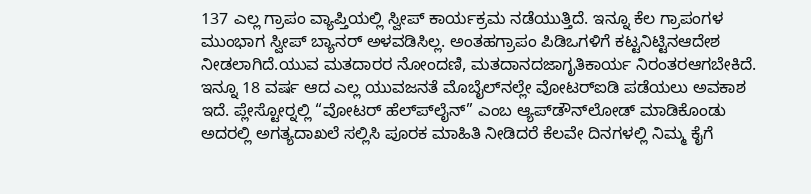137 ಎಲ್ಲ ಗ್ರಾಪಂ ವ್ಯಾಪ್ತಿಯಲ್ಲಿ ಸ್ವೀಪ್ ಕಾರ್ಯಕ್ರಮ ನಡೆಯುತ್ತಿದೆ. ಇನ್ನೂ ಕೆಲ ಗ್ರಾಪಂಗಳ ಮುಂಭಾಗ ಸ್ವೀಪ್ ಬ್ಯಾನರ್ ಅಳವಡಿಸಿಲ್ಲ. ಅಂತಹಗ್ರಾಪಂ ಪಿಡಿಒಗಳಿಗೆ ಕಟ್ಟನಿಟ್ಟಿನಆದೇಶ ನೀಡಲಾಗಿದೆ.ಯುವ ಮತದಾರರ ನೋಂದಣಿ, ಮತದಾನದಜಾಗೃತಿಕಾರ್ಯ ನಿರಂತರಆಗಬೇಕಿದೆ. ಇನ್ನೂ 18 ವರ್ಷ ಆದ ಎಲ್ಲ ಯುವಜನತೆ ಮೊಬೈಲ್‍ನಲ್ಲೇ ವೋಟರ್‍ಐಡಿ ಪಡೆಯಲು ಅವಕಾಶ ಇದೆ. ಪ್ಲೇಸ್ಟೋರ್‍ನಲ್ಲಿ “ವೋಟರ್ ಹೆಲ್ಪ್‍ಲೈನ್” ಎಂಬ ಆ್ಯಪ್‍ಡೌನ್‍ಲೋಡ್ ಮಾಡಿಕೊಂಡು ಅದರಲ್ಲಿ ಅಗತ್ಯದಾಖಲೆ ಸಲ್ಲಿಸಿ ಪೂರಕ ಮಾಹಿತಿ ನೀಡಿದರೆ ಕೆಲವೇ ದಿನಗಳಲ್ಲಿ ನಿಮ್ಮ ಕೈಗೆ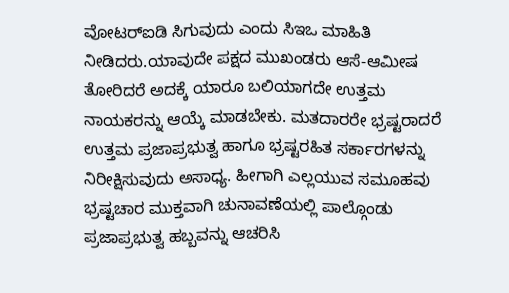ವೋಟರ್‍ಐಡಿ ಸಿಗುವುದು ಎಂದು ಸಿಇಒ ಮಾಹಿತಿ ನೀಡಿದರು.ಯಾವುದೇ ಪಕ್ಷದ ಮುಖಂಡರು ಆಸೆ-ಆಮೀಷ ತೋರಿದರೆ ಅದಕ್ಕೆ ಯಾರೂ ಬಲಿಯಾಗದೇ ಉತ್ತಮ ನಾಯಕರನ್ನು ಆಯ್ಕೆ ಮಾಡಬೇಕು. ಮತದಾರರೇ ಭ್ರಷ್ಟರಾದರೆ ಉತ್ತಮ ಪ್ರಜಾಪ್ರಭುತ್ವ ಹಾಗೂ ಭ್ರಷ್ಟರಹಿತ ಸರ್ಕಾರಗಳನ್ನು ನಿರೀಕ್ಷಿಸುವುದು ಅಸಾಧ್ಯ. ಹೀಗಾಗಿ ಎಲ್ಲಯುವ ಸಮೂಹವು ಭ್ರಷ್ಟಚಾರ ಮುಕ್ತವಾಗಿ ಚುನಾವಣೆಯಲ್ಲಿ ಪಾಲ್ಗೊಂಡು ಪ್ರಜಾಪ್ರಭುತ್ವ ಹಬ್ಬವನ್ನು ಆಚರಿಸಿ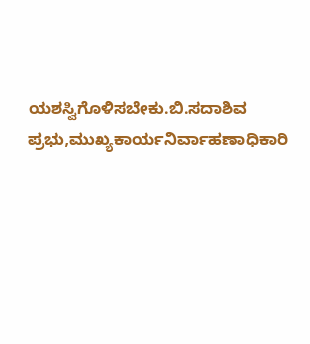ಯಶಸ್ವಿಗೊಳಿಸಬೇಕು.ಬಿ.ಸದಾಶಿವ ಪ್ರಭು,ಮುಖ್ಯಕಾರ್ಯನಿರ್ವಾಹಣಾಧಿಕಾರಿ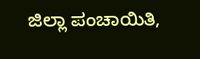ಜಿಲ್ಲಾ ಪಂಚಾಯಿತಿ,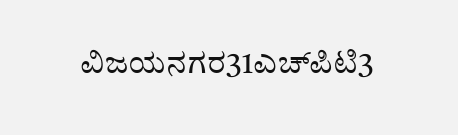ವಿಜಯನಗರ31ಎಚ್‍ಪಿಟಿ3